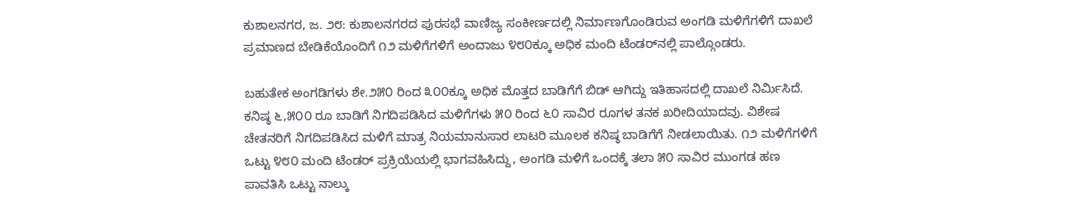ಕುಶಾಲನಗರ, ಜ. ೨೮: ಕುಶಾಲನಗರದ ಪುರಸಭೆ ವಾಣಿಜ್ಯ ಸಂಕೀರ್ಣದಲ್ಲಿ ನಿರ್ಮಾಣಗೊಂಡಿರುವ ಅಂಗಡಿ ಮಳಿಗೆಗಳಿಗೆ ದಾಖಲೆ ಪ್ರಮಾಣದ ಬೇಡಿಕೆಯೊಂದಿಗೆ ೧೨ ಮಳಿಗೆಗಳಿಗೆ ಅಂದಾಜು ೪೮೦ಕ್ಕೂ ಅಧಿಕ ಮಂದಿ ಟೆಂಡರ್‌ನಲ್ಲಿ ಪಾಲ್ಗೊಂಡರು.

ಬಹುತೇಕ ಅಂಗಡಿಗಳು ಶೇ.೨೫೦ ರಿಂದ ೩೦೦ಕ್ಕೂ ಅಧಿಕ ಮೊತ್ತದ ಬಾಡಿಗೆಗೆ ಬಿಡ್ ಆಗಿದ್ದು ಇತಿಹಾಸದಲ್ಲಿ ದಾಖಲೆ ನಿರ್ಮಿಸಿದೆ. ಕನಿಷ್ಠ ೬,೫೦೦ ರೂ ಬಾಡಿಗೆ ನಿಗದಿಪಡಿಸಿದ ಮಳಿಗೆಗಳು ೫೦ ರಿಂದ ೬೦ ಸಾವಿರ ರೂಗಳ ತನಕ ಖರೀದಿಯಾದವು. ವಿಶೇಷ ಚೇತನರಿಗೆ ನಿಗದಿಪಡಿಸಿದ ಮಳಿಗೆ ಮಾತ್ರ ನಿಯಮಾನುಸಾರ ಲಾಟರಿ ಮೂಲಕ ಕನಿಷ್ಠ ಬಾಡಿಗೆಗೆ ನೀಡಲಾಯಿತು. ೧೨ ಮಳಿಗೆಗಳಿಗೆ ಒಟ್ಟು ೪೮೦ ಮಂದಿ ಟೆಂಡರ್ ಪ್ರಕ್ರಿಯೆಯಲ್ಲಿ ಭಾಗವಹಿಸಿದ್ದು, ಅಂಗಡಿ ಮಳಿಗೆ ಒಂದಕ್ಕೆ ತಲಾ ೫೦ ಸಾವಿರ ಮುಂಗಡ ಹಣ ಪಾವತಿಸಿ ಒಟ್ಟು ನಾಲ್ಕು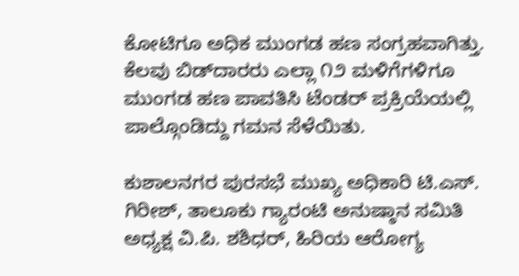ಕೋಟಿಗೂ ಅಧಿಕ ಮುಂಗಡ ಹಣ ಸಂಗ್ರಹವಾಗಿತ್ತು. ಕೆಲವು ಬಿಡ್‌ದಾರರು ಎಲ್ಲಾ ೧೨ ಮಳಿಗೆಗಳಿಗೂ ಮುಂಗಡ ಹಣ ಪಾವತಿಸಿ ಟೆಂಡರ್ ಪ್ರಕ್ರಿಯೆಯಲ್ಲಿ ಪಾಲ್ಗೊಂಡಿದ್ದು ಗಮನ ಸೆಳೆಯಿತು.

ಕುಶಾಲನಗರ ಪುರಸಭೆ ಮುಖ್ಯ ಅಧಿಕಾರಿ ಟಿ.ಎಸ್. ಗಿರೀಶ್, ತಾಲೂಕು ಗ್ಯಾರಂಟಿ ಅನುಷ್ಠಾನ ಸಮಿತಿ ಅಧ್ಯಕ್ಷ ವಿ.ಪಿ. ಶಶಿಧರ್, ಹಿರಿಯ ಆರೋಗ್ಯ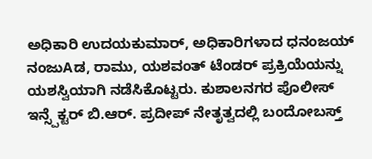ಅಧಿಕಾರಿ ಉದಯಕುಮಾರ್, ಅಧಿಕಾರಿಗಳಾದ ಧನಂಜಯ್ ನಂಜುAಡ, ರಾಮು, ಯಶವಂತ್ ಟೆಂಡರ್ ಪ್ರಕ್ರಿಯೆಯನ್ನು ಯಶಸ್ವಿಯಾಗಿ ನಡೆಸಿಕೊಟ್ಟರು. ಕುಶಾಲನಗರ ಪೊಲೀಸ್ ಇನ್ಸ್ಪೆಕ್ಟರ್ ಬಿ.ಆರ್. ಪ್ರದೀಪ್ ನೇತೃತ್ವದಲ್ಲಿ ಬಂದೋಬಸ್ತ್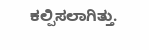ಕಲ್ಪಿಸಲಾಗಿತ್ತು.